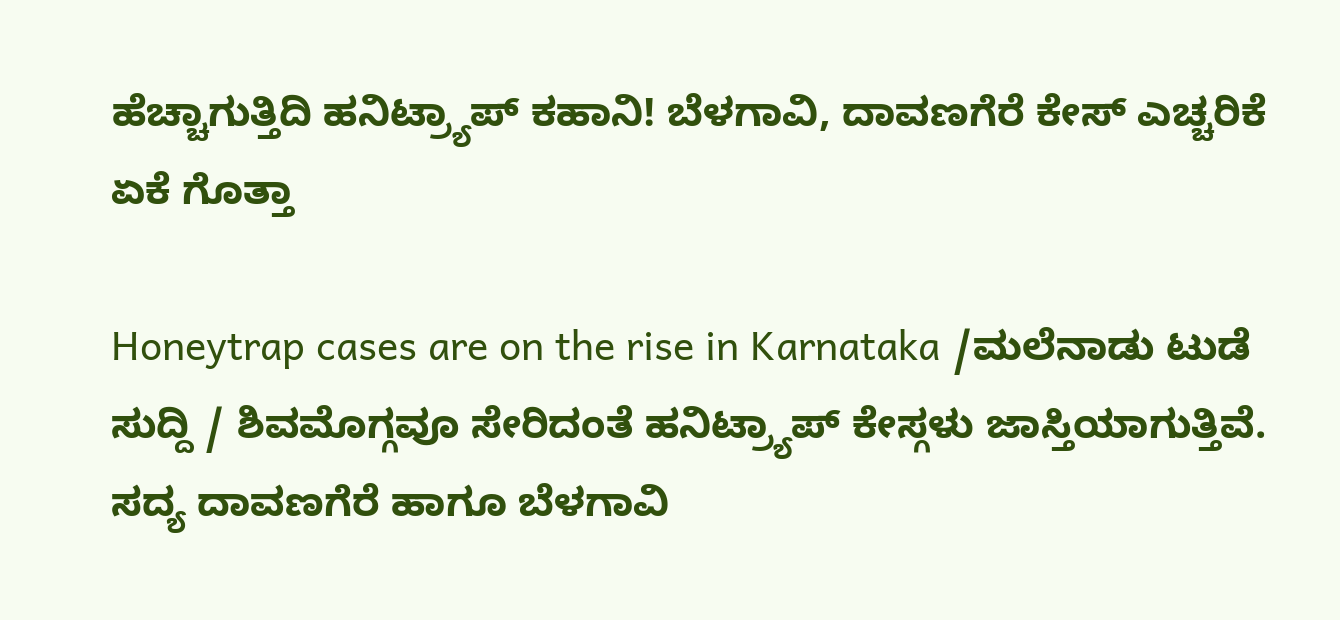ಹೆಚ್ಚಾಗುತ್ತಿದಿ ಹನಿಟ್ರ್ಯಾಪ್ ಕಹಾನಿ! ಬೆಳಗಾವಿ, ದಾವಣಗೆರೆ ಕೇಸ್ ಎಚ್ಚರಿಕೆ ಏಕೆ ಗೊತ್ತಾ

Honeytrap cases are on the rise in Karnataka /ಮಲೆನಾಡು ಟುಡೆ ಸುದ್ದಿ / ಶಿವಮೊಗ್ಗವೂ ಸೇರಿದಂತೆ ಹನಿಟ್ರ್ಯಾಪ್ ಕೇಸ್ಗಳು ಜಾಸ್ತಿಯಾಗುತ್ತಿವೆ. ಸದ್ಯ ದಾವಣಗೆರೆ ಹಾಗೂ ಬೆಳಗಾವಿ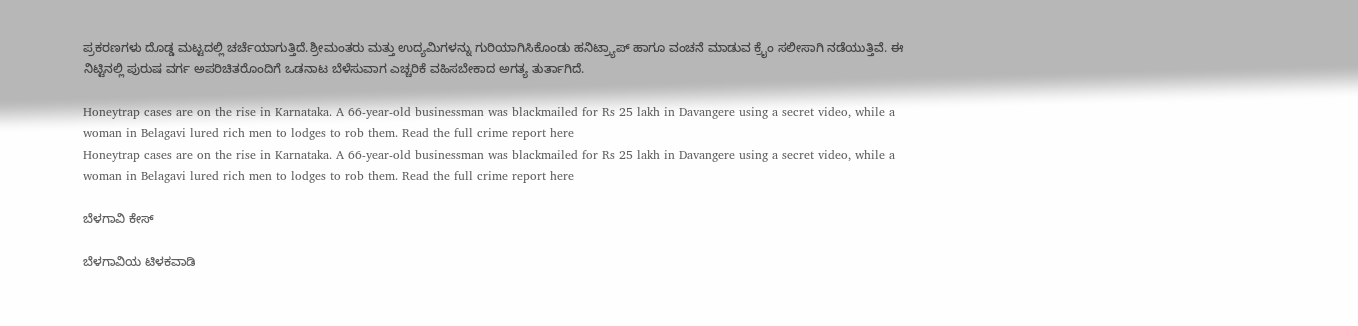ಪ್ರಕರಣಗಳು ದೊಡ್ಡ ಮಟ್ಟದಲ್ಲಿ ಚರ್ಚೆಯಾಗುತ್ತಿದೆ.ಶ್ರೀಮಂತರು ಮತ್ತು ಉದ್ಯಮಿಗಳನ್ನು ಗುರಿಯಾಗಿಸಿಕೊಂಡು ಹನಿಟ್ರ್ಯಾಪ್ ಹಾಗೂ ವಂಚನೆ ಮಾಡುವ ಕ್ರೈಂ ಸಲೀಸಾಗಿ ನಡೆಯುತ್ತಿವೆ. ಈ ನಿಟ್ಟಿನಲ್ಲಿ ಪುರುಷ ವರ್ಗ ಅಪರಿಚಿತರೊಂದಿಗೆ ಒಡನಾಟ ಬೆಳೆಸುವಾಗ ಎಚ್ಚರಿಕೆ ವಹಿಸಬೇಕಾದ ಅಗತ್ಯ ತುರ್ತಾಗಿದೆ.

Honeytrap cases are on the rise in Karnataka. A 66-year-old businessman was blackmailed for Rs 25 lakh in Davangere using a secret video, while a woman in Belagavi lured rich men to lodges to rob them. Read the full crime report here
Honeytrap cases are on the rise in Karnataka. A 66-year-old businessman was blackmailed for Rs 25 lakh in Davangere using a secret video, while a woman in Belagavi lured rich men to lodges to rob them. Read the full crime report here

ಬೆಳಗಾವಿ ಕೇಸ್

ಬೆಳಗಾವಿಯ ಟಿಳಕವಾಡಿ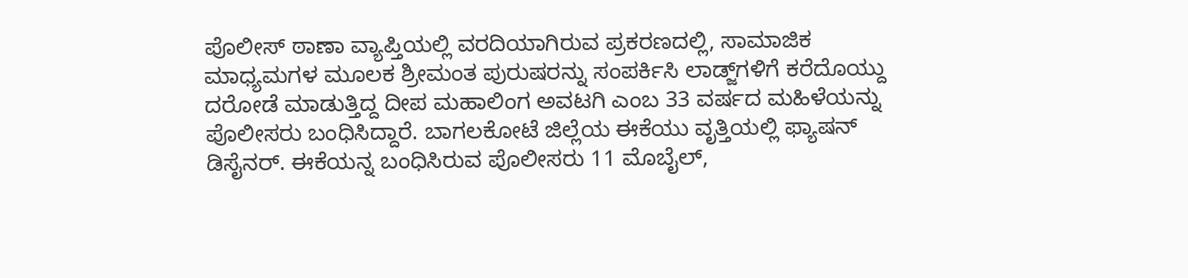ಪೊಲೀಸ್ ಠಾಣಾ ವ್ಯಾಪ್ತಿಯಲ್ಲಿ ವರದಿಯಾಗಿರುವ ಪ್ರಕರಣದಲ್ಲಿ, ಸಾಮಾಜಿಕ ಮಾಧ್ಯಮಗಳ ಮೂಲಕ ಶ್ರೀಮಂತ ಪುರುಷರನ್ನು ಸಂಪರ್ಕಿಸಿ ಲಾಡ್ಜ್‌ಗಳಿಗೆ ಕರೆದೊಯ್ದು ದರೋಡೆ ಮಾಡುತ್ತಿದ್ದ ದೀಪ ಮಹಾಲಿಂಗ ಅವಟಗಿ ಎಂಬ 33 ವರ್ಷದ ಮಹಿಳೆಯನ್ನು ಪೊಲೀಸರು ಬಂಧಿಸಿದ್ದಾರೆ. ಬಾಗಲಕೋಟೆ ಜಿಲ್ಲೆಯ ಈಕೆಯು ವೃತ್ತಿಯಲ್ಲಿ ಫ್ಯಾಷನ್ ಡಿಸೈನರ್. ಈಕೆಯನ್ನ ಬಂಧಿಸಿರುವ ಪೊಲೀಸರು 11 ಮೊಬೈಲ್,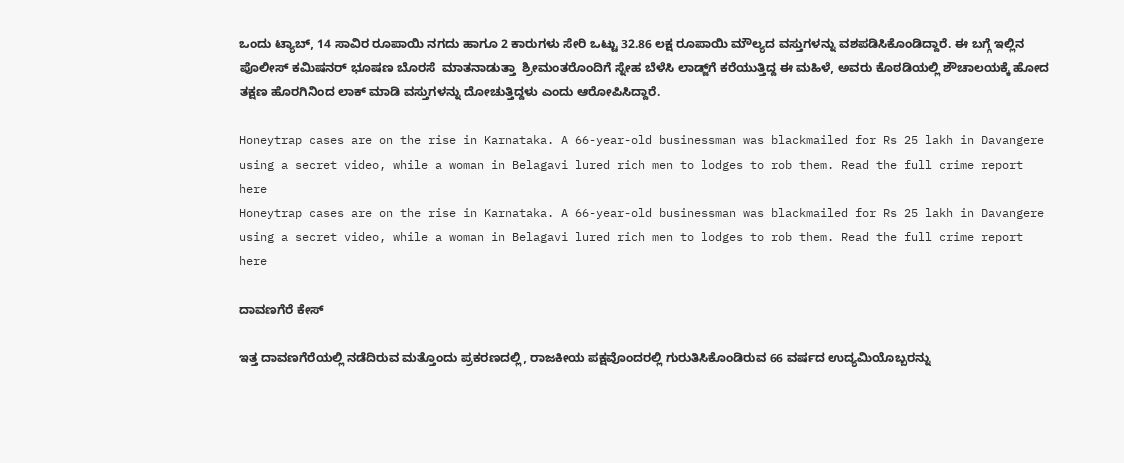ಒಂದು ಟ್ಯಾಬ್, 14 ಸಾವಿರ ರೂಪಾಯಿ ನಗದು ಹಾಗೂ 2 ಕಾರುಗಳು ಸೇರಿ ಒಟ್ಟು 32.86 ಲಕ್ಷ ರೂಪಾಯಿ ಮೌಲ್ಯದ ವಸ್ತುಗಳನ್ನು ವಶಪಡಿಸಿಕೊಂಡಿದ್ದಾರೆ. ಈ ಬಗ್ಗೆ ಇಲ್ಲಿನ ಪೊಲೀಸ್ ಕಮಿಷನರ್ ಭೂಷಣ ಬೊರಸೆ  ಮಾತನಾಡುತ್ತಾ  ಶ್ರೀಮಂತರೊಂದಿಗೆ ಸ್ನೇಹ ಬೆಳೆಸಿ ಲಾಡ್ಜ್‌ಗೆ ಕರೆಯುತ್ತಿದ್ದ ಈ ಮಹಿಳೆ, ಅವರು ಕೊಠಡಿಯಲ್ಲಿ ಶೌಚಾಲಯಕ್ಕೆ ಹೋದ ತಕ್ಷಣ ಹೊರಗಿನಿಂದ ಲಾಕ್ ಮಾಡಿ ವಸ್ತುಗಳನ್ನು ದೋಚುತ್ತಿದ್ದಳು ಎಂದು ಆರೋಪಿಸಿದ್ದಾರೆ.

Honeytrap cases are on the rise in Karnataka. A 66-year-old businessman was blackmailed for Rs 25 lakh in Davangere using a secret video, while a woman in Belagavi lured rich men to lodges to rob them. Read the full crime report here
Honeytrap cases are on the rise in Karnataka. A 66-year-old businessman was blackmailed for Rs 25 lakh in Davangere using a secret video, while a woman in Belagavi lured rich men to lodges to rob them. Read the full crime report here

ದಾವಣಗೆರೆ ಕೇಸ್

ಇತ್ತ ದಾವಣಗೆರೆಯಲ್ಲಿ ನಡೆದಿರುವ ಮತ್ತೊಂದು ಪ್ರಕರಣದಲ್ಲಿ, ರಾಜಕೀಯ ಪಕ್ಷವೊಂದರಲ್ಲಿ ಗುರುತಿಸಿಕೊಂಡಿರುವ 66 ವರ್ಷದ ಉದ್ಯಮಿಯೊಬ್ಬರನ್ನು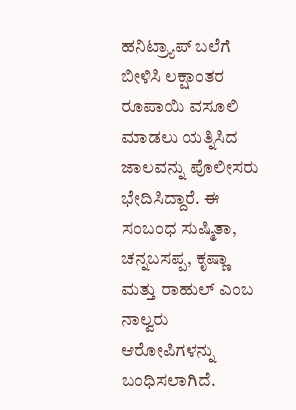ಹನಿಟ್ರ್ಯಾಪ್ ಬಲೆಗೆ ಬೀಳಿಸಿ ಲಕ್ಷಾಂತರ ರೂಪಾಯಿ ವಸೂಲಿ ಮಾಡಲು ಯತ್ನಿಸಿದ ಜಾಲವನ್ನು ಪೊಲೀಸರು ಭೇದಿಸಿದ್ದಾರೆ. ಈ ಸಂಬಂಧ ಸುಷ್ಮಿತಾ, ಚನ್ನಬಸಪ್ಪ, ಕೃಷ್ಣಾ ಮತ್ತು ರಾಹುಲ್ ಎಂಬ ನಾಲ್ವರು ಆರೋಪಿಗಳನ್ನು ಬಂಧಿಸಲಾಗಿದೆ.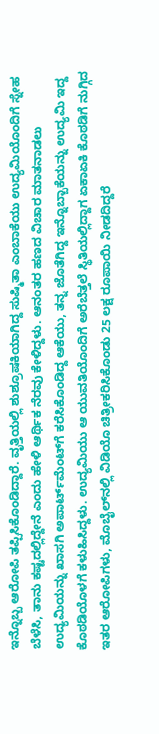ಇನ್ನೊಬ್ಬ ಆರೋಪಿ ತಪ್ಪಿಸಿಕೊಂಡಿದ್ದಾರೆ. ವೃತ್ತಿಯಲ್ಲಿ ಶುಶ್ರೂಷಕಿಯಾಗಿದ್ದ ಸುಷ್ಮಿತಾ ಎಂಬಾಕೆಯು ಉದ್ಯಮಿಯೊಂದಿಗೆ ಸ್ನೇಹ ಬೆಳೆಸಿ, ತಾನು ಕಷ್ಟದಲ್ಲಿದ್ದೇನೆ ಎಂದು ಹೇಳಿ ಆರ್ಥಿಕ ನೆರವು ಕೇಳಿದ್ದಳು. ಆನಂತರ ಹಣದ ವಿಚಾರ ಮಾತನಾಡಲು ಉದ್ಯಮಿಯನ್ನು ಖಾಸಗಿ ಅಪಾರ್ಟ್‌ಮೆಂಟ್‌ಗೆ ಕರೆಸಿಕೊಂಡಿದ್ದ ಆಕೆಯು, ತನ್ನ ಜೊತೆಗಿದ್ದ ಇನ್ನೊಬ್ಬಾಕೆಯನ್ನು ಉದ್ಯಮಿ ಇದ್ದ ಕೊಠಡಿಯೊಳಗೆ ಕಳುಹಿಸಿದ್ದಳು. ಉದ್ಯಮಿಯು ಆ ಯುವತಿಯೊಂದಿಗೆ ಅರೆಬೆತ್ತಲೆ ಸ್ಥಿತಿಯಲ್ಲಿದ್ದಾಗ ಏಕಾಏಕಿ ಕೊಠಡಿಗೆ ನುಗ್ಗಿದ ಇತರ ಆರೋಪಿಗಳು, ಮೊಬೈಲ್‌ನಲ್ಲಿ ವಿಡಿಯೊ ಚಿತ್ರೀಕರಿಸಿಕೊಂಡು 25 ಲಕ್ಷ ರೂಪಾಯಿ ನೀಡದಿದ್ದರೆ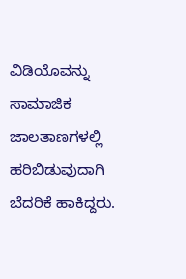ವಿಡಿಯೊವನ್ನು ಸಾಮಾಜಿಕ ಜಾಲತಾಣಗಳಲ್ಲಿ ಹರಿಬಿಡುವುದಾಗಿ ಬೆದರಿಕೆ ಹಾಕಿದ್ದರು.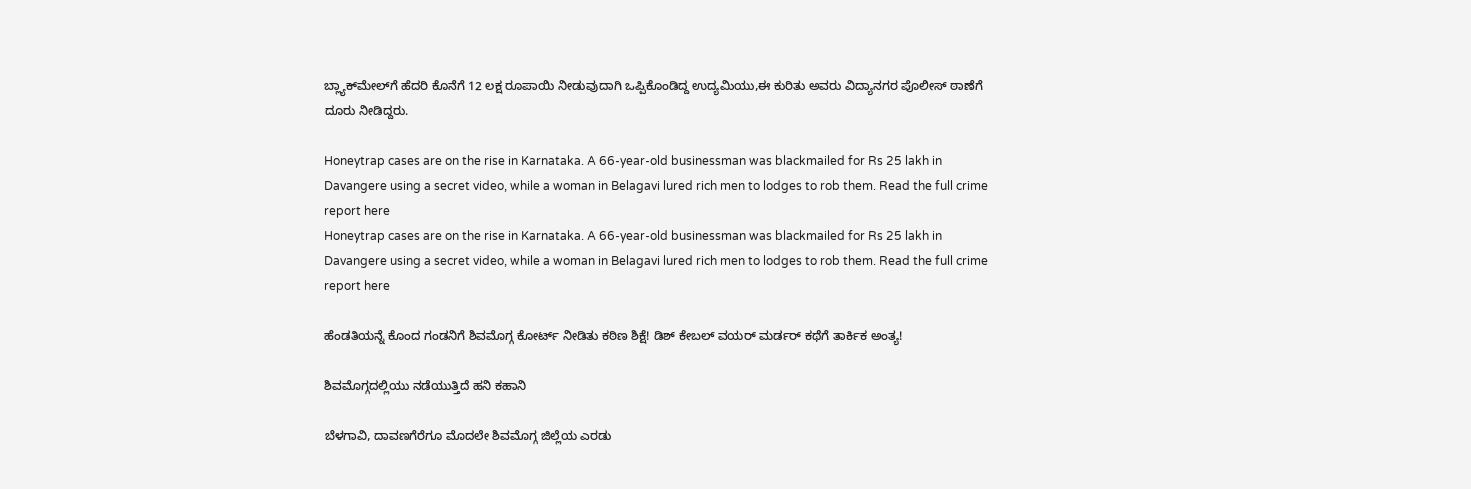ಬ್ಲ್ಯಾಕ್‌ಮೇಲ್‌ಗೆ ಹೆದರಿ ಕೊನೆಗೆ 12 ಲಕ್ಷ ರೂಪಾಯಿ ನೀಡುವುದಾಗಿ ಒಪ್ಪಿಕೊಂಡಿದ್ದ ಉದ್ಯಮಿಯು,ಈ ಕುರಿತು ಅವರು ವಿದ್ಯಾನಗರ ಪೊಲೀಸ್ ಠಾಣೆಗೆ ದೂರು ನೀಡಿದ್ದರು.

Honeytrap cases are on the rise in Karnataka. A 66-year-old businessman was blackmailed for Rs 25 lakh in Davangere using a secret video, while a woman in Belagavi lured rich men to lodges to rob them. Read the full crime report here
Honeytrap cases are on the rise in Karnataka. A 66-year-old businessman was blackmailed for Rs 25 lakh in Davangere using a secret video, while a woman in Belagavi lured rich men to lodges to rob them. Read the full crime report here

ಹೆಂಡತಿಯನ್ನೆ ಕೊಂದ ಗಂಡನಿಗೆ ಶಿವಮೊಗ್ಗ ಕೋರ್ಟ್ ನೀಡಿತು ಕಠಿಣ ಶಿಕ್ಷೆ! ಡಿಶ್ ಕೇಬಲ್ ವಯರ್ ಮರ್ಡರ್ ಕಥೆಗೆ ತಾರ್ಕಿಕ ಅಂತ್ಯ!

ಶಿವಮೊಗ್ಗದಲ್ಲಿಯು ನಡೆಯುತ್ತಿದೆ ಹನಿ ಕಹಾನಿ

ಬೆಳಗಾವಿ, ದಾವಣಗೆರೆಗೂ ಮೊದಲೇ ಶಿವಮೊಗ್ಗ ಜಿಲ್ಲೆಯ ಎರಡು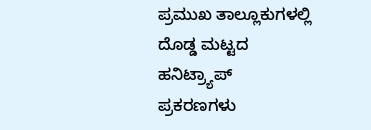ಪ್ರಮುಖ ತಾಲ್ಲೂಕುಗಳಲ್ಲಿ ದೊಡ್ಡ ಮಟ್ಟದ ಹನಿಟ್ರ್ಯಾಪ್ ಪ್ರಕರಣಗಳು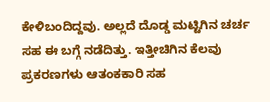ಕೇಳಿಬಂದಿದ್ದವು. ಅಲ್ಲದೆ ದೊಡ್ಡ ಮಟ್ಟಿಗಿನ ಚರ್ಚ ಸಹ ಈ ಬಗ್ಗೆ ನಡೆದಿತ್ತು. ಇತ್ತೀಚಿಗಿನ ಕೆಲವು ಪ್ರಕರಣಗಳು ಆತಂಕಕಾರಿ ಸಹ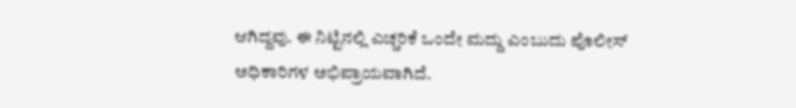ಆಗಿದ್ದವು. ಈ ನಿಟ್ಟಿನಲ್ಲಿ ಎಚ್ಚರಿಕೆ ಒಂದೇ ಮದ್ದು ಎಂಬುದು ಪೊಲೀಸ್ ಅಧಿಕಾರಿಗಳ ಅಭಿಪ್ರಾಯವಾಗಿದೆ.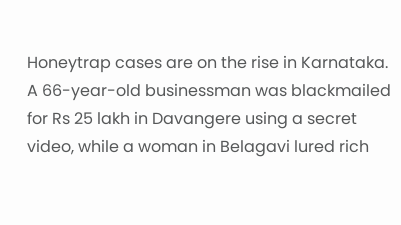Honeytrap cases are on the rise in Karnataka. A 66-year-old businessman was blackmailed for Rs 25 lakh in Davangere using a secret video, while a woman in Belagavi lured rich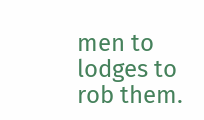men to lodges to rob them.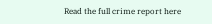Read the full crime report here